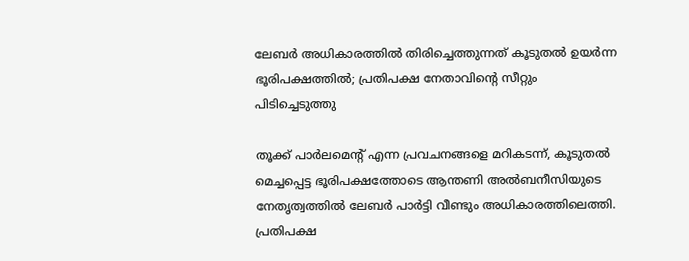ലേബര്‍ അധികാരത്തില്‍ തിരിച്ചെത്തുന്നത് കൂടുതല്‍ ഉയര്‍ന്ന ഭൂരിപക്ഷത്തില്‍; പ്രതിപക്ഷ നേതാവിന്റെ സീറ്റും പിടിച്ചെടുത്തു

തൂക്ക് പാര്‍ലമെന്റ് എന്ന പ്രവചനങ്ങളെ മറികടന്ന്, കൂടുതല്‍ മെച്ചപ്പെട്ട ഭൂരിപക്ഷത്തോടെ ആന്തണി അല്‍ബനീസിയുടെ നേതൃത്വത്തില്‍ ലേബര്‍ പാര്‍ട്ടി വീണ്ടും അധികാരത്തിലെത്തി. പ്രതിപക്ഷ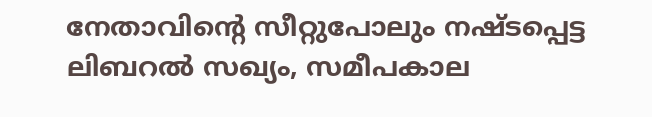നേതാവിന്റെ സീറ്റുപോലും നഷ്ടപ്പെട്ട ലിബറല്‍ സഖ്യം, സമീപകാല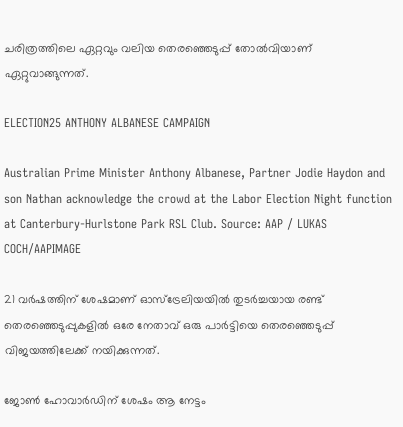ചരിത്രത്തിലെ ഏറ്റവും വലിയ തെരഞ്ഞെടുപ്പ് തോല്‍വിയാണ് ഏറ്റുവാങ്ങുന്നത്.

ELECTION25 ANTHONY ALBANESE CAMPAIGN

Australian Prime Minister Anthony Albanese, Partner Jodie Haydon and son Nathan acknowledge the crowd at the Labor Election Night function at Canterbury-Hurlstone Park RSL Club. Source: AAP / LUKAS COCH/AAPIMAGE

21 വര്‍ഷത്തിന് ശേഷമാണ് ഓസ്‌ട്രേലിയയില്‍ തുടര്‍ച്ചയായ രണ്ട് തെരഞ്ഞെടുപ്പുകളില്‍ ഒരേ നേതാവ് ഒരു പാര്‍ട്ടിയെ തെരഞ്ഞെടുപ്പ് വിജയത്തിലേക്ക് നയിക്കുന്നത്.

ജോണ്‍ ഹോവാര്‍ഡിന് ശേഷം ആ നേട്ടം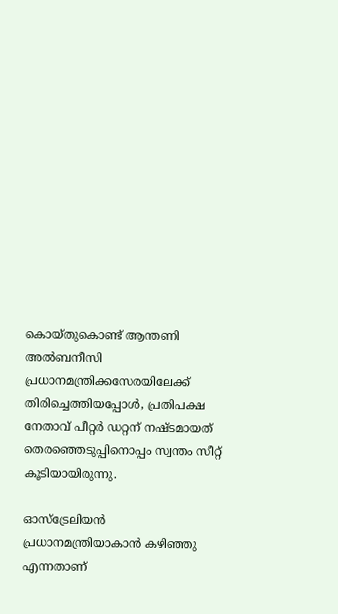കൊയ്തുകൊണ്ട് ആന്തണി അല്‍ബനീസി പ്രധാനമന്ത്രിക്കസേരയിലേക്ക് തിരിച്ചെത്തിയപ്പോള്‍, പ്രതിപക്ഷ നേതാവ് പീറ്റര്‍ ഡറ്റന് നഷ്ടമായത് തെരഞ്ഞെടുപ്പിനൊപ്പം സ്വന്തം സീറ്റ് കൂടിയായിരുന്നു.

ഓസ്‌ട്രേലിയന്‍ പ്രധാനമന്ത്രിയാകാന്‍ കഴിഞ്ഞു എന്നതാണ്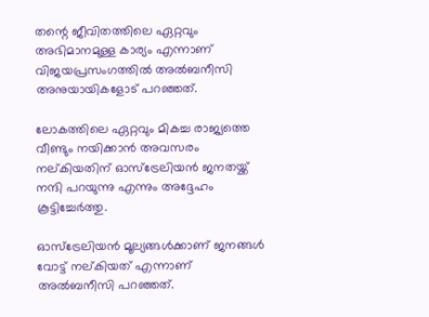തന്റെ ജീവിതത്തിലെ ഏറ്റവും അഭിമാനമുള്ള കാര്യം എന്നാണ് വിജയപ്രസംഗത്തില്‍ അല്‍ബനീസി അനുയായികളോട് പറഞ്ഞത്.

ലോകത്തിലെ ഏറ്റവും മികച്ച രാജ്യത്തെ വീണ്ടും നയിക്കാന്‍ അവസരം നല്കിയതിന് ഓസ്‌ട്രേലിയന്‍ ജനതയ്ക്ക് നന്ദി പറയുന്നു എന്നും അദ്ദേഹം കൂട്ടിച്ചേര്‍ത്തു.

ഓസ്‌ട്രേലിയന്‍ മൂല്യങ്ങള്‍ക്കാണ് ജനങ്ങള്‍ വോട്ട് നല്കിയത് എന്നാണ് അല്‍ബനീസി പറഞ്ഞത്.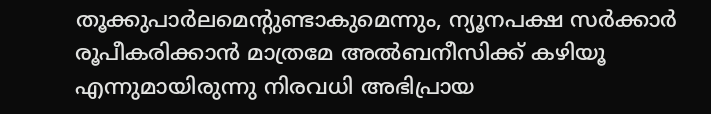തൂക്കുപാര്‍ലമെന്റുണ്ടാകുമെന്നും, ന്യൂനപക്ഷ സര്‍ക്കാര്‍ രൂപീകരിക്കാന്‍ മാത്രമേ അല്‍ബനീസിക്ക് കഴിയൂ എന്നുമായിരുന്നു നിരവധി അഭിപ്രായ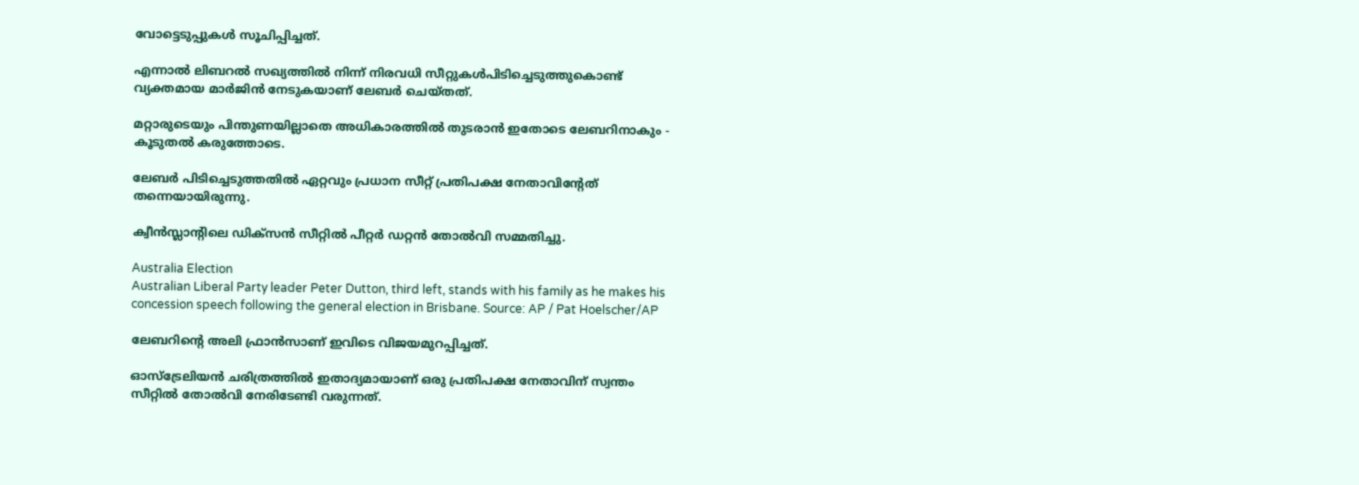വോട്ടെടുപ്പുകള്‍ സൂചിപ്പിച്ചത്.

എന്നാല്‍ ലിബറല്‍ സഖ്യത്തില്‍ നിന്ന് നിരവധി സീറ്റുകള്‍പിടിച്ചെടുത്തുകൊണ്ട് വ്യക്തമായ മാര്‍ജിന്‍ നേടുകയാണ് ലേബര്‍ ചെയ്തത്.

മറ്റാരുടെയും പിന്തുണയില്ലാതെ അധികാരത്തില്‍ തുടരാന്‍ ഇതോടെ ലേബറിനാകും - കൂടുതല്‍ കരുത്തോടെ.

ലേബര്‍ പിടിച്ചെടുത്തതില്‍ ഏറ്റവും പ്രധാന സീറ്റ് പ്രതിപക്ഷ നേതാവിന്റേത് തന്നെയായിരുന്നു.

ക്വീന്‍സ്ലാന്റിലെ ഡിക്‌സന്‍ സീറ്റില്‍ പീറ്റര്‍ ഡറ്റന്‍ തോല്‍വി സമ്മതിച്ചു.

Australia Election
Australian Liberal Party leader Peter Dutton, third left, stands with his family as he makes his concession speech following the general election in Brisbane. Source: AP / Pat Hoelscher/AP

ലേബറിന്റെ അലി ഫ്രാന്‍സാണ് ഇവിടെ വിജയമുറപ്പിച്ചത്.

ഓസ്‌ട്രേലിയന്‍ ചരിത്രത്തില്‍ ഇതാദ്യമായാണ് ഒരു പ്രതിപക്ഷ നേതാവിന് സ്വന്തം സീറ്റില്‍ തോല്‍വി നേരിടേണ്ടി വരുന്നത്.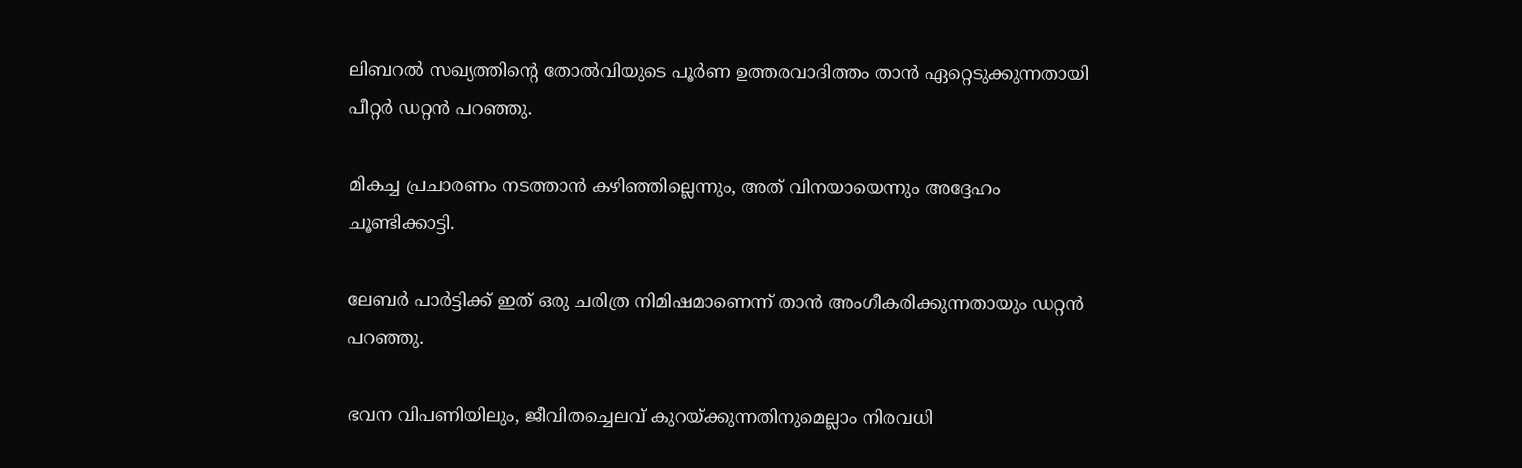ലിബറല്‍ സഖ്യത്തിന്റെ തോല്‍വിയുടെ പൂര്‍ണ ഉത്തരവാദിത്തം താന്‍ ഏറ്റെടുക്കുന്നതായി പീറ്റര്‍ ഡറ്റന്‍ പറഞ്ഞു.

മികച്ച പ്രചാരണം നടത്താന്‍ കഴിഞ്ഞില്ലെന്നും, അത് വിനയായെന്നും അദ്ദേഹം ചൂണ്ടിക്കാട്ടി.

ലേബര്‍ പാര്‍ട്ടിക്ക് ഇത് ഒരു ചരിത്ര നിമിഷമാണെന്ന് താന്‍ അംഗീകരിക്കുന്നതായും ഡറ്റന്‍ പറഞ്ഞു.

ഭവന വിപണിയിലും, ജീവിതച്ചെലവ് കുറയ്ക്കുന്നതിനുമെല്ലാം നിരവധി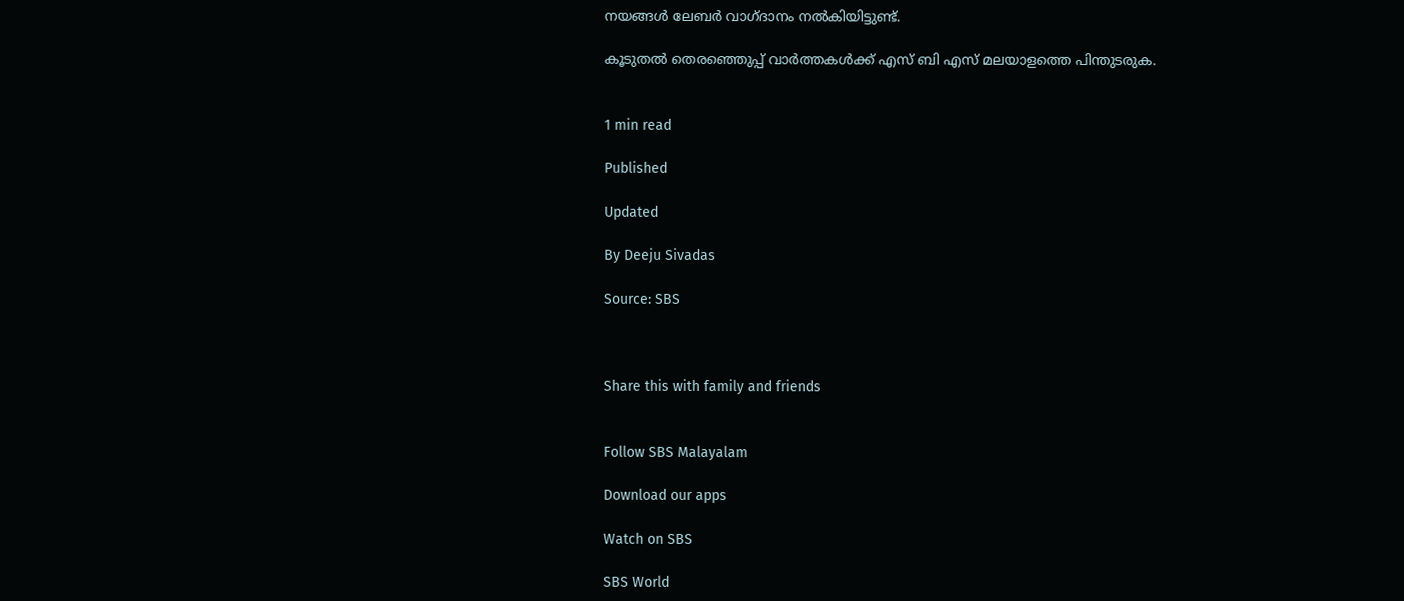നയങ്ങള്‍ ലേബര്‍ വാഗ്ദാനം നല്‍കിയിട്ടുണ്ട്.

കൂടുതല്‍ തെരഞ്ഞെുപ്പ് വാര്‍ത്തകള്‍ക്ക് എസ് ബി എസ് മലയാളത്തെ പിന്തുടരുക.


1 min read

Published

Updated

By Deeju Sivadas

Source: SBS



Share this with family and friends


Follow SBS Malayalam

Download our apps

Watch on SBS

SBS World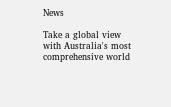News

Take a global view with Australia's most comprehensive world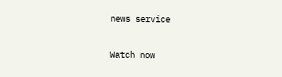news service

Watch now